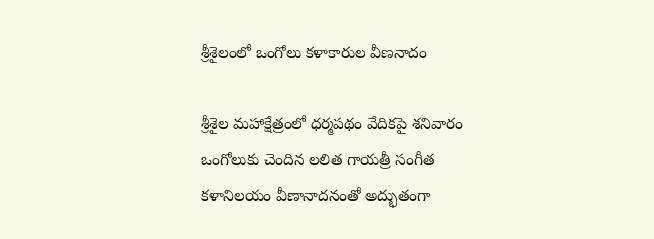శ్రీశైలంలో ఒంగోలు కళాకారుల వీణనాదం

శ్రీశైల మహాక్షేత్రంలో ధర్మపథం వేదికపై శనివారం ఒంగోలుకు చెందిన లలిత గాయత్రీ సంగీత కళానిలయం వీణానాదనంతో అద్భుతంగా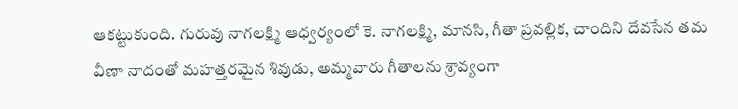ఆకట్టుకుంది. గురువు నాగలక్ష్మి ఆధ్వర్యంలో కె. నాగలక్ష్మి, మానసి, గీతా ప్రవల్లిక, చాందిని దేవసేన తమ వీణా నాదంతో మహత్తరమైన శివుడు, అమ్మవారు గీతాలను శ్రావ్యంగా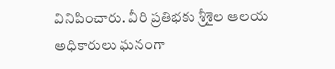వినిపించారు. వీరి ప్రతిభకు శ్రీశైల ఆలయ అధికారులు ఘనంగా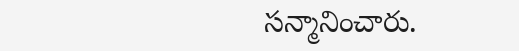సన్మానించారు.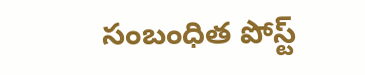సంబంధిత పోస్ట్